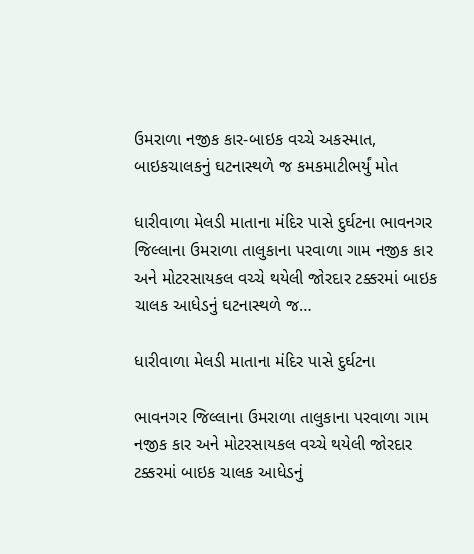ઉમરાળા નજીક કાર-બાઇક વચ્ચે અકસ્માત, બાઇકચાલકનું ઘટનાસ્થળે જ કમકમાટીભર્યું મોત

ધારીવાળા મેલડી માતાના મંદિર પાસે દુર્ઘટના ભાવનગર જિલ્લાના ઉમરાળા તાલુકાના પરવાળા ગામ નજીક કાર અને મોટરસાયકલ વચ્ચે થયેલી જોરદાર ટક્કરમાં બાઇક ચાલક આધેડનું ઘટનાસ્થળે જ…

ધારીવાળા મેલડી માતાના મંદિર પાસે દુર્ઘટના

ભાવનગર જિલ્લાના ઉમરાળા તાલુકાના પરવાળા ગામ નજીક કાર અને મોટરસાયકલ વચ્ચે થયેલી જોરદાર ટક્કરમાં બાઇક ચાલક આધેડનું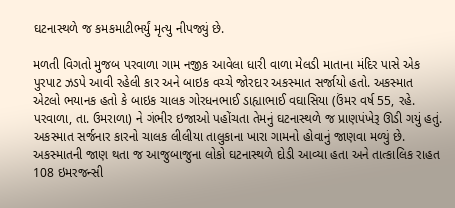ઘટનાસ્થળે જ કમકમાટીભર્યું મૃત્યુ નીપજ્યું છે.

મળતી વિગતો મુજબ પરવાળા ગામ નજીક આવેલા ધારી વાળા મેલડી માતાના મંદિર પાસે એક પુરપાટ ઝડપે આવી રહેલી કાર અને બાઇક વચ્ચે જોરદાર અકસ્માત સર્જાયો હતો. અકસ્માત એટલો ભયાનક હતો કે બાઇક ચાલક ગોરધનભાઈ ડાહ્યાભાઈ વઘાસિયા (ઉંમર વર્ષ 55, રહે. પરવાળા, તા. ઉમરાળા) ને ગંભીર ઇજાઓ પહોંચતા તેમનું ઘટનાસ્થળે જ પ્રાણપંખેરૂ ઊડી ગયું હતું. અકસ્માત સર્જનાર કારનો ચાલક લીલીયા તાલુકાના ખારા ગામનો હોવાનું જાણવા મળ્યું છે. અકસ્માતની જાણ થતા જ આજુબાજુના લોકો ઘટનાસ્થળે દોડી આવ્યા હતા અને તાત્કાલિક રાહત 108 ઇમરજન્સી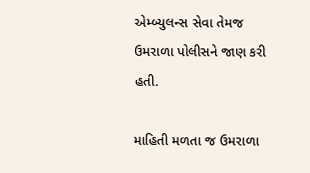એમ્બ્યુલન્સ સેવા તેમજ ઉમરાળા પોલીસને જાણ કરી હતી.

માહિતી મળતા જ ઉમરાળા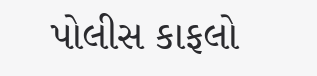પોલીસ કાફલો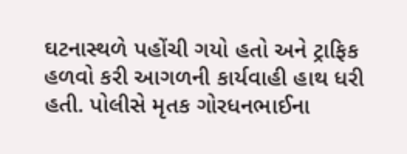ઘટનાસ્થળે પહોંચી ગયો હતો અને ટ્રાફિક હળવો કરી આગળની કાર્યવાહી હાથ ધરી હતી. પોલીસે મૃતક ગોરધનભાઈના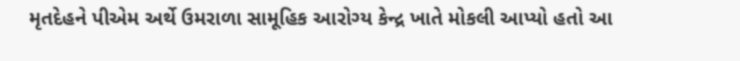મૃતદેહને પીએમ અર્થે ઉમરાળા સામૂહિક આરોગ્ય કેન્દ્ર ખાતે મોકલી આપ્યો હતો આ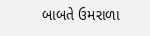બાબતે ઉમરાળા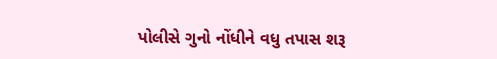પોલીસે ગુનો નોંધીને વધુ તપાસ શરૂ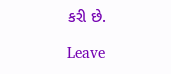કરી છે.

Leave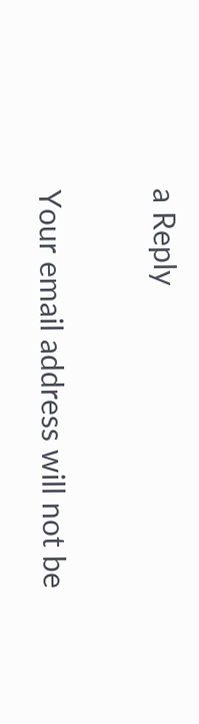a Reply

Your email address will not be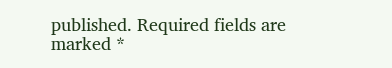published. Required fields are marked *